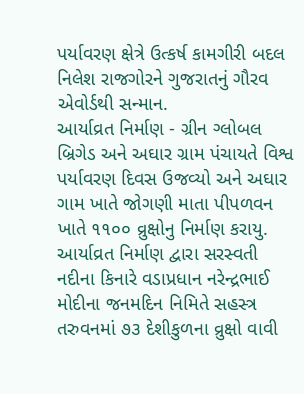પર્યાવરણ ક્ષેત્રે ઉત્કર્ષ કામગીરી બદલ નિલેશ રાજગોરને ગુજરાતનું ગૌરવ એવોર્ડથી સન્માન.
આર્યાવ્રત નિર્માણ - ગ્રીન ગ્લોબલ બ્રિગેડ અને અઘાર ગ્રામ પંચાયતે વિશ્વ પર્યાવરણ દિવસ ઉજવ્યો અને અઘાર ગામ ખાતે જોગણી માતા પીપળવન ખાતે ૧૧૦૦ વ્રુક્ષોનુ નિર્માણ કરાયુ.
આર્યાવ્રત નિર્માણ દ્વારા સરસ્વતી નદીના કિનારે વડાપ્રધાન નરેન્દ્રભાઈ મોદીના જનમદિન નિમિતે સહસ્ત્ર તરુવનમાં ૭૩ દેશીકુળના વ્રુક્ષો વાવી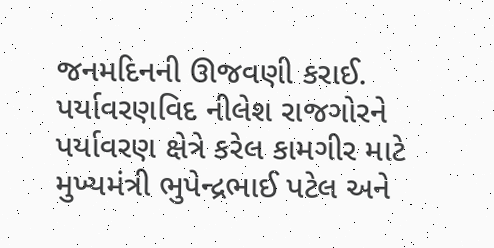જનમદિનની ઊજવણી કરાઈ.
પર્યાવરણવિદ નીલેશ રાજગોરને પર્યાવરણ ક્ષેત્રે કરેલ કામગીર માટે મુખ્યમંત્રી ભુપેન્દ્રભાઈ પટેલ અને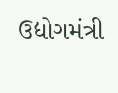ઉદ્યોગમંત્રી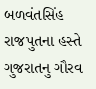બળવંતસિંહ રાજપુતના હસ્તે ગુજરાતનુ ગૌરવ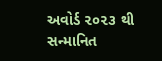અવોર્ડ ૨૦૨૩ થી સન્માનિત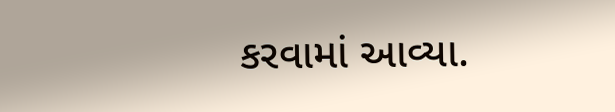કરવામાં આવ્યા.